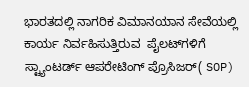ಭಾರತದಲ್ಲಿ ನಾಗರಿಕ ವಿಮಾನಯಾನ ಸೇವೆಯಲ್ಲಿ ಕಾರ್ಯ ನಿರ್ವಹಿಸುತ್ತಿರುವ  ಪೈಲಟ್‌ಗಳಿಗೆ  ಸ್ಟ್ಯಾಂಟರ್ಡ್‌ ಆಪರೇಟಿಂಗ್ ಪ್ರೊಸಿಜರ್( SOP)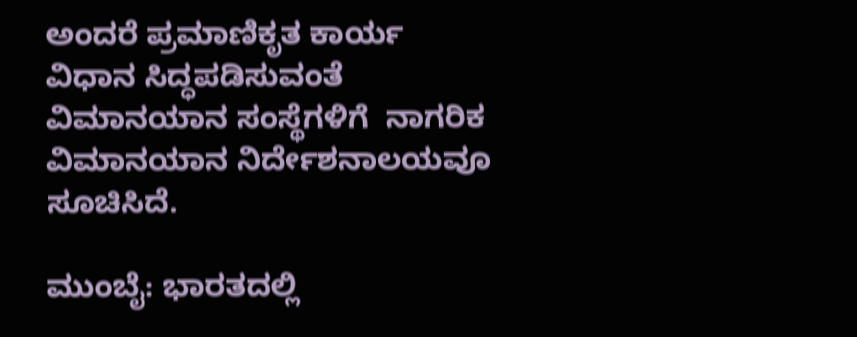ಅಂದರೆ ಪ್ರಮಾಣಿಕೃತ ಕಾರ್ಯ ವಿಧಾನ ಸಿದ್ಧಪಡಿಸುವಂತೆ ವಿಮಾನಯಾನ ಸಂಸ್ಥೆಗಳಿಗೆ  ನಾಗರಿಕ ವಿಮಾನಯಾನ ನಿರ್ದೇಶನಾಲಯವೂ ಸೂಚಿಸಿದೆ.

ಮುಂಬೈ: ಭಾರತದಲ್ಲಿ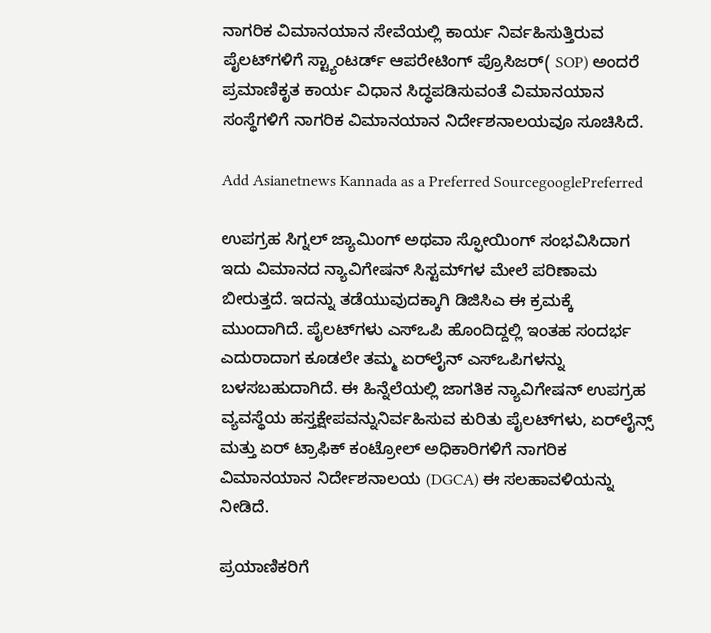ನಾಗರಿಕ ವಿಮಾನಯಾನ ಸೇವೆಯಲ್ಲಿ ಕಾರ್ಯ ನಿರ್ವಹಿಸುತ್ತಿರುವ ಪೈಲಟ್‌ಗಳಿಗೆ ಸ್ಟ್ಯಾಂಟರ್ಡ್‌ ಆಪರೇಟಿಂಗ್ ಪ್ರೊಸಿಜರ್( SOP) ಅಂದರೆ ಪ್ರಮಾಣಿಕೃತ ಕಾರ್ಯ ವಿಧಾನ ಸಿದ್ಧಪಡಿಸುವಂತೆ ವಿಮಾನಯಾನ ಸಂಸ್ಥೆಗಳಿಗೆ ನಾಗರಿಕ ವಿಮಾನಯಾನ ನಿರ್ದೇಶನಾಲಯವೂ ಸೂಚಿಸಿದೆ.

Add Asianetnews Kannada as a Preferred SourcegooglePreferred

ಉಪಗ್ರಹ ಸಿಗ್ನಲ್ ಜ್ಯಾಮಿಂಗ್ ಅಥವಾ ಸ್ಫೋಯಿಂಗ್ ಸಂಭವಿಸಿದಾಗ ಇದು ವಿಮಾನದ ನ್ಯಾವಿಗೇಷನ್ ಸಿಸ್ಟಮ್‌ಗಳ ಮೇಲೆ ಪರಿಣಾಮ ಬೀರುತ್ತದೆ. ಇದನ್ನು ತಡೆಯುವುದಕ್ಕಾಗಿ ಡಿಜಿಸಿಎ ಈ ಕ್ರಮಕ್ಕೆ ಮುಂದಾಗಿದೆ. ಪೈಲಟ್‌ಗಳು ಎಸ್‌ಒಪಿ ಹೊಂದಿದ್ದಲ್ಲಿ ಇಂತಹ ಸಂದರ್ಭ ಎದುರಾದಾಗ ಕೂಡಲೇ ತಮ್ಮ ಏರ್‌ಲೈನ್‌ ಎಸ್‌ಒಪಿಗಳನ್ನು ಬಳಸಬಹುದಾಗಿದೆ. ಈ ಹಿನ್ನೆಲೆಯಲ್ಲಿ ಜಾಗತಿಕ ನ್ಯಾವಿಗೇಷನ್ ಉಪಗ್ರಹ ವ್ಯವಸ್ಥೆಯ ಹಸ್ತಕ್ಷೇಪವನ್ನುನಿರ್ವಹಿಸುವ ಕುರಿತು ಪೈಲಟ್‌ಗಳು, ಏರ್‌ಲೈನ್ಸ್ ಮತ್ತು ಏರ್ ಟ್ರಾಫಿಕ್ ಕಂಟ್ರೋಲ್ ಅಧಿಕಾರಿಗಳಿಗೆ ನಾಗರಿಕ ವಿಮಾನಯಾನ ನಿರ್ದೇಶನಾಲಯ (DGCA) ಈ ಸಲಹಾವಳಿಯನ್ನು ನೀಡಿದೆ.

ಪ್ರಯಾಣಿಕರಿಗೆ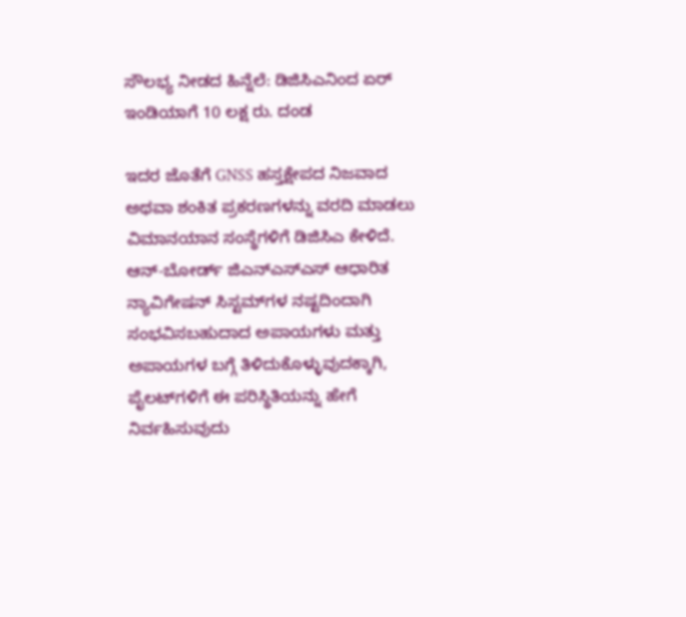ಸೌಲಭ್ಯ ನೀಡದ ಹಿನ್ನೆಲೆ: ಡಿಜಿಸಿಎನಿಂದ ಏರ್‌ ಇಂಡಿಯಾಗೆ 10 ಲಕ್ಷ ರು. ದಂಡ

ಇದರ ಜೊತೆಗೆ GNSS ಹಸ್ತಕ್ಷೇಪದ ನಿಜವಾದ ಅಥವಾ ಶಂಕಿತ ಪ್ರಕರಣಗಳನ್ನು ವರದಿ ಮಾಡಲು ವಿಮಾನಯಾನ ಸಂಸ್ಥೆಗಳಿಗೆ ಡಿಜಿಸಿಎ ಕೇಳಿದೆ. ಆನ್-ಬೋರ್ಡ್ ಜಿಎನ್‌ಎಸ್‌ಎಸ್‌ ಆಧಾರಿತ ನ್ಯಾವಿಗೇಷನ್ ಸಿಸ್ಟಮ್‌ಗಳ ನಷ್ಟದಿಂದಾಗಿ ಸಂಭವಿಸಬಹುದಾದ ಅಪಾಯಗಳು ಮತ್ತು ಅಪಾಯಗಳ ಬಗ್ಗೆ ತಿಳಿದುಕೊಳ್ಳುವುದಕ್ಕಾಗಿ, ಪೈಲಟ್‌ಗಳಿಗೆ ಈ ಪರಿಸ್ಥಿತಿಯನ್ನು ಹೇಗೆ ನಿರ್ವಹಿಸುವುದು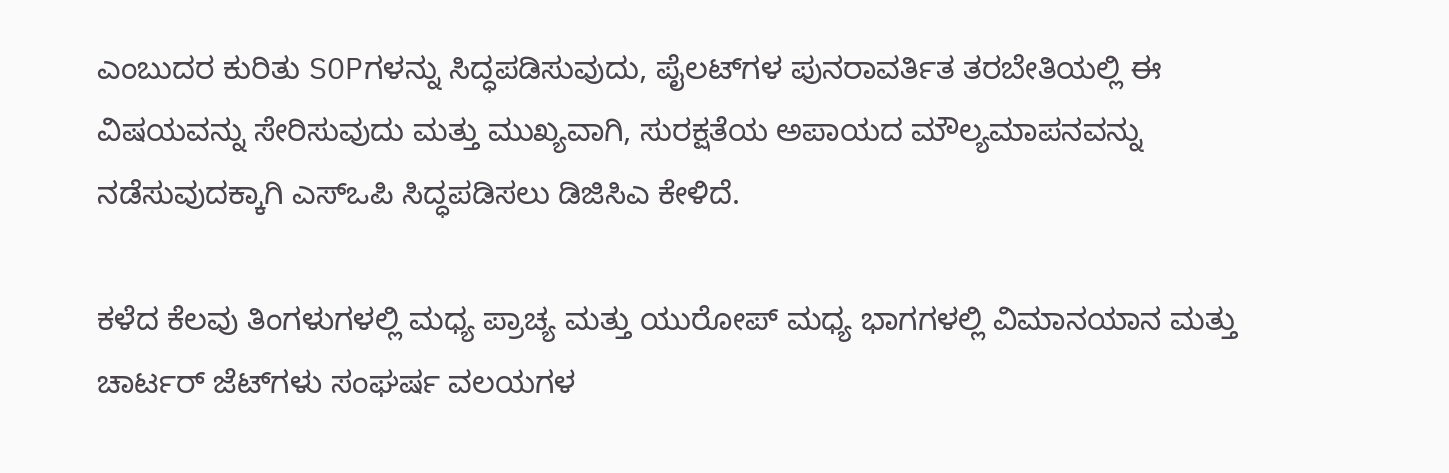ಎಂಬುದರ ಕುರಿತು SOPಗಳನ್ನು ಸಿದ್ಧಪಡಿಸುವುದು, ಪೈಲಟ್‌ಗಳ ಪುನರಾವರ್ತಿತ ತರಬೇತಿಯಲ್ಲಿ ಈ ವಿಷಯವನ್ನು ಸೇರಿಸುವುದು ಮತ್ತು ಮುಖ್ಯವಾಗಿ, ಸುರಕ್ಷತೆಯ ಅಪಾಯದ ಮೌಲ್ಯಮಾಪನವನ್ನು ನಡೆಸುವುದಕ್ಕಾಗಿ ಎಸ್‌ಒಪಿ ಸಿದ್ಧಪಡಿಸಲು ಡಿಜಿಸಿಎ ಕೇಳಿದೆ.

ಕಳೆದ ಕೆಲವು ತಿಂಗಳುಗಳಲ್ಲಿ ಮಧ್ಯ ಪ್ರಾಚ್ಯ ಮತ್ತು ಯುರೋಪ್‌ ಮಧ್ಯ ಭಾಗಗಳಲ್ಲಿ ವಿಮಾನಯಾನ ಮತ್ತು ಚಾರ್ಟರ್ ಜೆಟ್‌ಗಳು ಸಂಘರ್ಷ ವಲಯಗಳ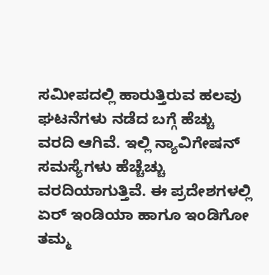ಸಮೀಪದಲ್ಲಿ ಹಾರುತ್ತಿರುವ ಹಲವು ಘಟನೆಗಳು ನಡೆದ ಬಗ್ಗೆ ಹೆಚ್ಚು ವರದಿ ಆಗಿವೆ. ಇಲ್ಲಿ ನ್ಯಾವಿಗೇಷನ್‌ ಸಮಸ್ಯೆಗಳು ಹೆಚ್ಚೆಚ್ಚು ವರದಿಯಾಗುತ್ತಿವೆ. ಈ ಪ್ರದೇಶಗಳಲ್ಲಿ ಏರ್ ಇಂಡಿಯಾ ಹಾಗೂ ಇಂಡಿಗೋ ತಮ್ಮ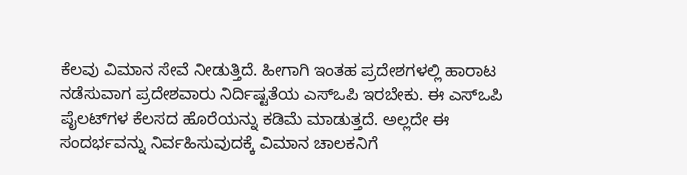ಕೆಲವು ವಿಮಾನ ಸೇವೆ ನೀಡುತ್ತಿದೆ. ಹೀಗಾಗಿ ಇಂತಹ ಪ್ರದೇಶಗಳಲ್ಲಿ ಹಾರಾಟ ನಡೆಸುವಾಗ ಪ್ರದೇಶವಾರು ನಿರ್ದಿಷ್ಟತೆಯ ಎಸ್‌ಒಪಿ ಇರಬೇಕು. ಈ ಎಸ್‌ಒಪಿ ಪೈಲಟ್‌ಗಳ ಕೆಲಸದ ಹೊರೆಯನ್ನು ಕಡಿಮೆ ಮಾಡುತ್ತದೆ. ಅಲ್ಲದೇ ಈ ಸಂದರ್ಭವನ್ನು ನಿರ್ವಹಿಸುವುದಕ್ಕೆ ವಿಮಾನ ಚಾಲಕನಿಗೆ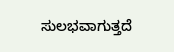ಸುಲಭವಾಗುತ್ತದೆ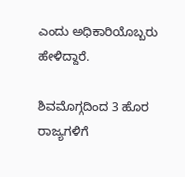ಎಂದು ಅಧಿಕಾರಿಯೊಬ್ಬರು ಹೇಳಿದ್ದಾರೆ.

ಶಿವಮೊಗ್ಗದಿಂದ 3 ಹೊರ ರಾಜ್ಯಗಳಿಗೆ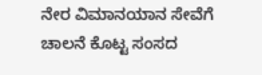ನೇರ ವಿಮಾನಯಾನ ಸೇವೆಗೆ ಚಾಲನೆ ಕೊಟ್ಟ ಸಂಸದ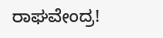ರಾಘವೇಂದ್ರ!